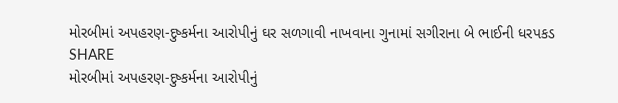મોરબીમાં અપહરણ-દુષ્કર્મના આરોપીનું ઘર સળગાવી નાખવાના ગુનામાં સગીરાના બે ભાઈની ધરપકડ
SHARE
મોરબીમાં અપહરણ-દુષ્કર્મના આરોપીનું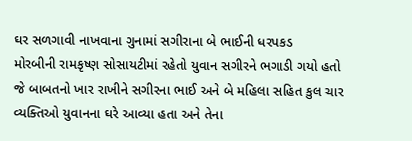ઘર સળગાવી નાખવાના ગુનામાં સગીરાના બે ભાઈની ધરપકડ
મોરબીની રામકૃષ્ણ સોસાયટીમાં રહેતો યુવાન સગીરને ભગાડી ગયો હતો જે બાબતનો ખાર રાખીને સગીરના ભાઈ અને બે મહિલા સહિત કુલ ચાર વ્યક્તિઓ યુવાનના ઘરે આવ્યા હતા અને તેના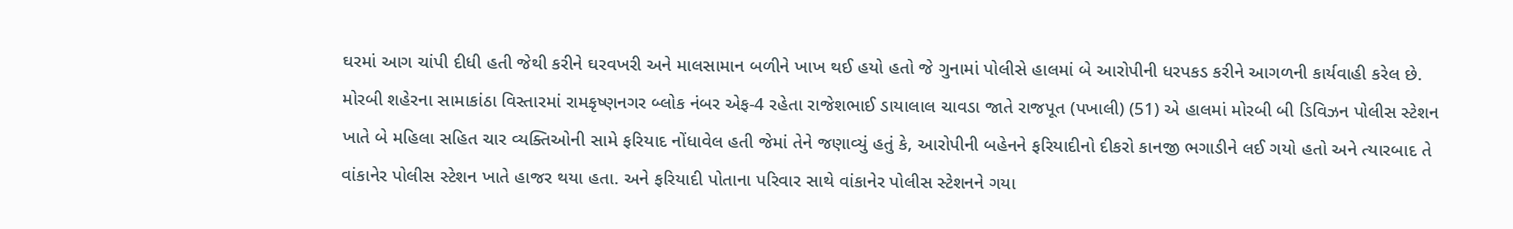ઘરમાં આગ ચાંપી દીધી હતી જેથી કરીને ઘરવખરી અને માલસામાન બળીને ખાખ થઈ હયો હતો જે ગુનામાં પોલીસે હાલમાં બે આરોપીની ધરપકડ કરીને આગળની કાર્યવાહી કરેલ છે.
મોરબી શહેરના સામાકાંઠા વિસ્તારમાં રામકૃષ્ણનગર બ્લોક નંબર એફ-4 રહેતા રાજેશભાઈ ડાયાલાલ ચાવડા જાતે રાજપૂત (પખાલી) (51) એ હાલમાં મોરબી બી ડિવિઝન પોલીસ સ્ટેશન ખાતે બે મહિલા સહિત ચાર વ્યક્તિઓની સામે ફરિયાદ નોંધાવેલ હતી જેમાં તેને જણાવ્યું હતું કે, આરોપીની બહેનને ફરિયાદીનો દીકરો કાનજી ભગાડીને લઈ ગયો હતો અને ત્યારબાદ તે વાંકાનેર પોલીસ સ્ટેશન ખાતે હાજર થયા હતા. અને ફરિયાદી પોતાના પરિવાર સાથે વાંકાનેર પોલીસ સ્ટેશનને ગયા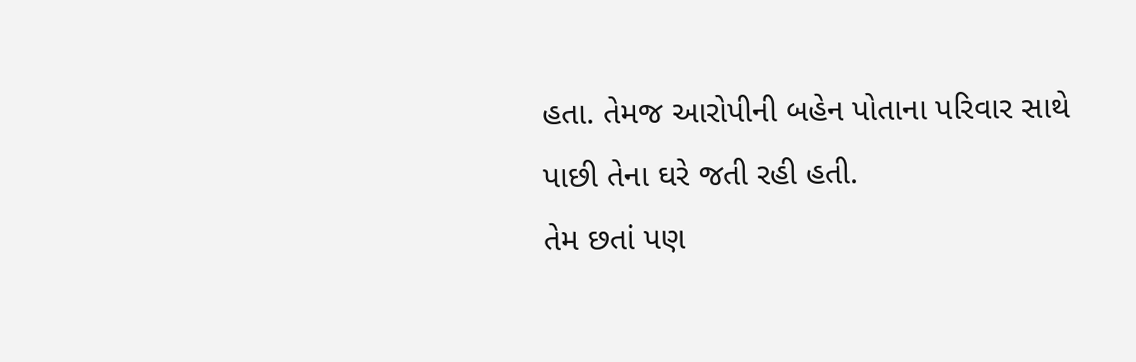હતા. તેમજ આરોપીની બહેન પોતાના પરિવાર સાથે પાછી તેના ઘરે જતી રહી હતી.
તેમ છતાં પણ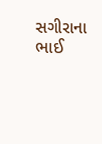સગીરાના ભાઈ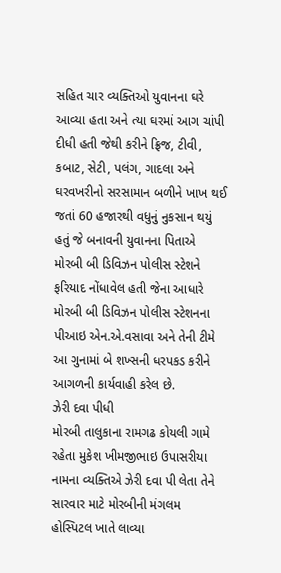સહિત ચાર વ્યક્તિઓ યુવાનના ઘરે આવ્યા હતા અને ત્યા ઘરમાં આગ ચાંપી દીધી હતી જેથી કરીને ફ્રિજ, ટીવી, કબાટ, સેટી, પલંગ, ગાદલા અને ઘરવખરીનો સરસામાન બળીને ખાખ થઈ જતાં 60 હજારથી વધુનું નુકસાન થયું હતું જે બનાવની યુવાનના પિતાએ મોરબી બી ડિવિઝન પોલીસ સ્ટેશને ફરિયાદ નોંધાવેલ હતી જેના આધારે મોરબી બી ડિવિઝન પોલીસ સ્ટેશનના પીઆઇ એન.એ.વસાવા અને તેની ટીમે આ ગુનામાં બે શખ્સની ધરપકડ કરીને આગળની કાર્યવાહી કરેલ છે.
ઝેરી દવા પીધી
મોરબી તાલુકાના રામગઢ કોયલી ગામે રહેતા મુકેશ ખીમજીભાઇ ઉપાસરીયા નામના વ્યક્તિએ ઝેરી દવા પી લેતા તેને સારવાર માટે મોરબીની મંગલમ હોસ્પિટલ ખાતે લાવ્યા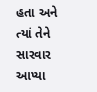હતા અને ત્યાં તેને સારવાર આપ્યા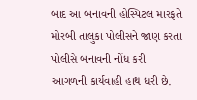બાદ આ બનાવની હોસ્પિટલ મારફતે મોરબી તાલુકા પોલીસને જાણ કરતા પોલીસે બનાવની નોંધ કરી આગળની કાર્યવાહી હાથ ધરી છે.